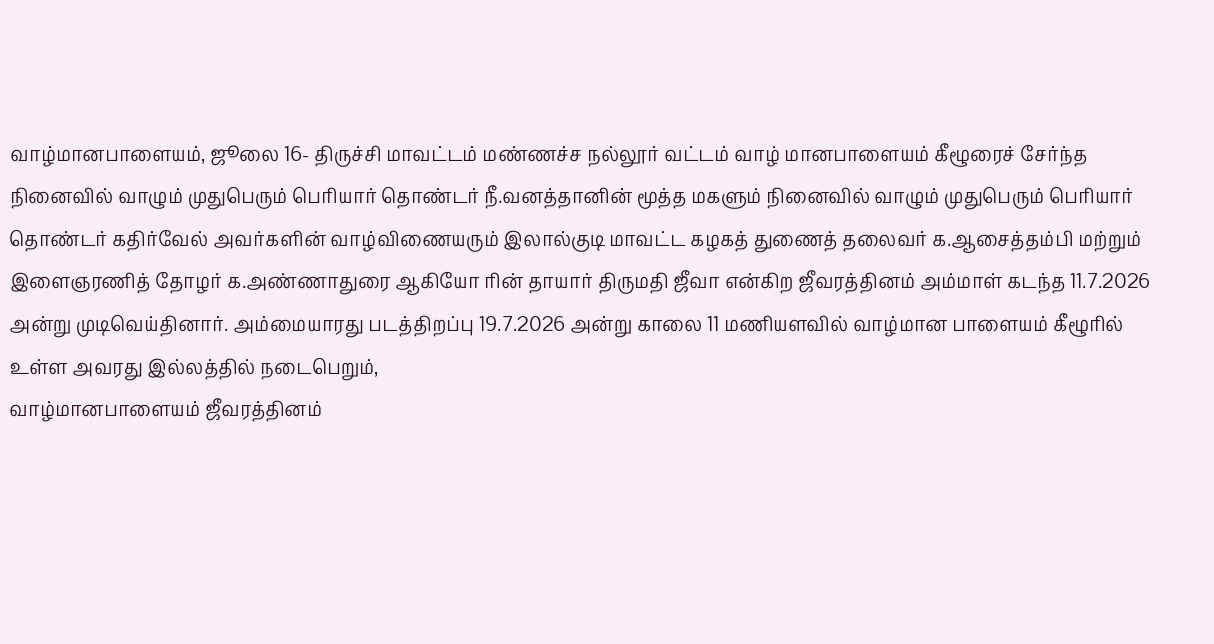வாழ்மானபாளையம், ஜூலை 16- திருச்சி மாவட்டம் மண்ணச்ச நல்லூர் வட்டம் வாழ் மானபாளையம் கீழூரைச் சேர்ந்த நினைவில் வாழும் முதுபெரும் பெரியார் தொண்டர் நீ.வனத்தானின் மூத்த மகளும் நினைவில் வாழும் முதுபெரும் பெரியார் தொண்டர் கதிர்வேல் அவர்களின் வாழ்விணையரும் இலால்குடி மாவட்ட கழகத் துணைத் தலைவர் க.ஆசைத்தம்பி மற்றும் இளைஞரணித் தோழர் க.அண்ணாதுரை ஆகியோ ரின் தாயார் திருமதி ஜீவா என்கிற ஜீவரத்தினம் அம்மாள் கடந்த 11.7.2026 அன்று முடிவெய்தினார். அம்மையாரது படத்திறப்பு 19.7.2026 அன்று காலை 11 மணியளவில் வாழ்மான பாளையம் கீழூரில் உள்ள அவரது இல்லத்தில் நடைபெறும்,
வாழ்மானபாளையம் ஜீவரத்தினம்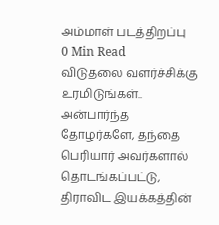அம்மாள் படத்திறப்பு
0 Min Read
விடுதலை வளர்ச்சிக்கு உரமிடுங்கள்..
அன்பார்ந்த தோழர்களே, தந்தை பெரியார் அவர்களால் தொடங்கப்பட்டு, திராவிட இயக்கத்தின்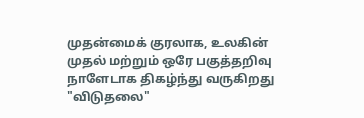முதன்மைக் குரலாக, உலகின் முதல் மற்றும் ஒரே பகுத்தறிவு நாளேடாக திகழ்ந்து வருகிறது "விடுதலை"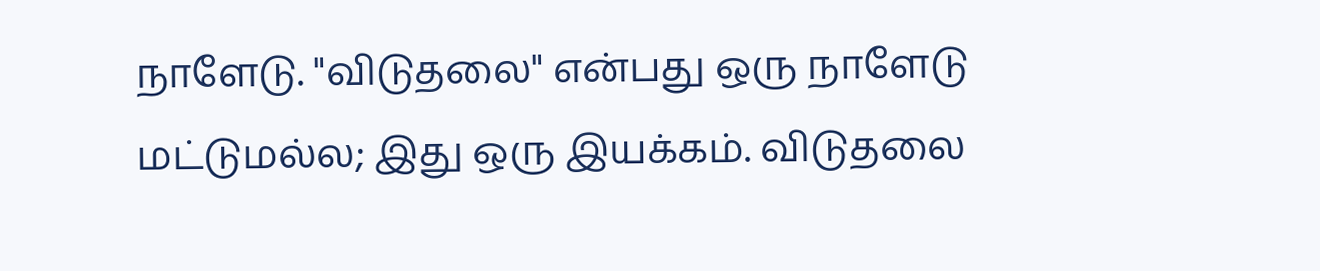நாளேடு. "விடுதலை" என்பது ஒரு நாளேடு மட்டுமல்ல; இது ஒரு இயக்கம். விடுதலை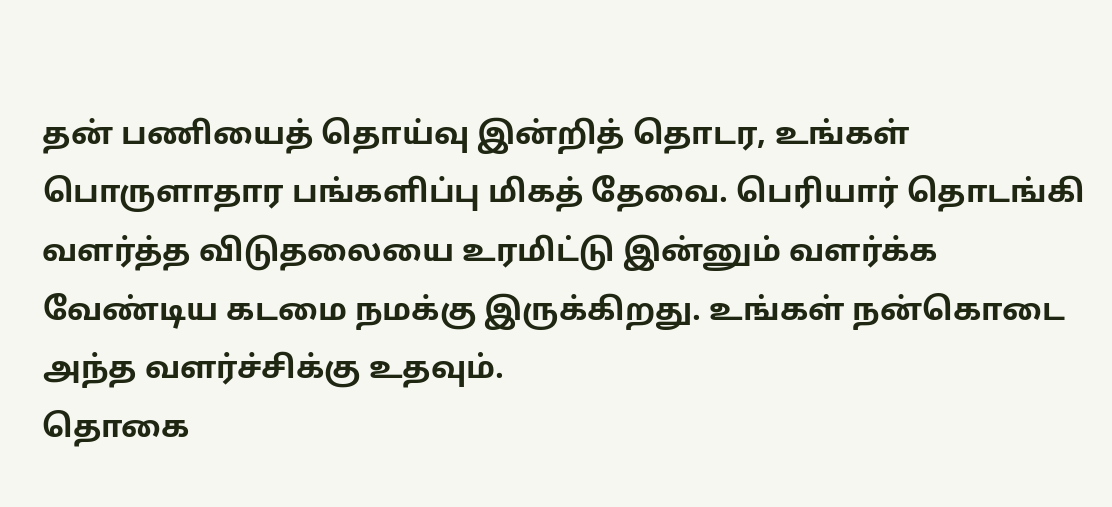தன் பணியைத் தொய்வு இன்றித் தொடர, உங்கள் பொருளாதார பங்களிப்பு மிகத் தேவை. பெரியார் தொடங்கி வளர்த்த விடுதலையை உரமிட்டு இன்னும் வளர்க்க வேண்டிய கடமை நமக்கு இருக்கிறது. உங்கள் நன்கொடை அந்த வளர்ச்சிக்கு உதவும்.
தொகை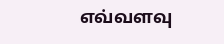எவ்வளவு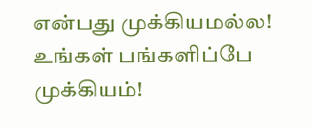என்பது முக்கியமல்ல! உங்கள் பங்களிப்பே முக்கியம்!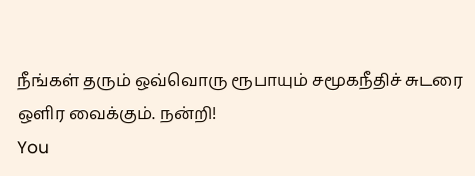நீங்கள் தரும் ஒவ்வொரு ரூபாயும் சமூகநீதிச் சுடரை ஒளிர வைக்கும். நன்றி!
You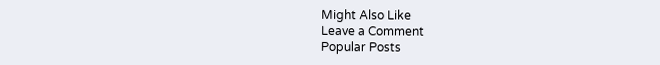Might Also Like
Leave a Comment
Popular Posts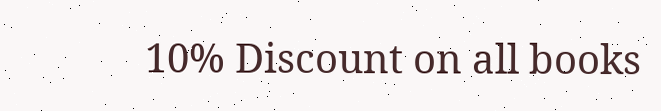10% Discount on all books